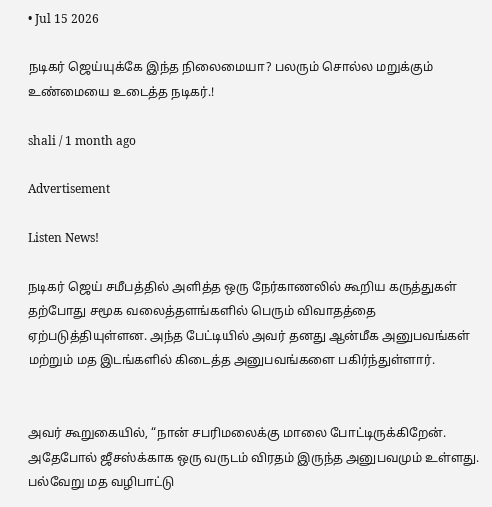• Jul 15 2026

நடிகர் ஜெய்யுக்கே இந்த நிலைமையா? பலரும் சொல்ல மறுக்கும் உண்மையை உடைத்த நடிகர்.!

shali / 1 month ago

Advertisement

Listen News!

நடிகர் ஜெய் சமீபத்தில் அளித்த ஒரு நேர்காணலில் கூறிய கருத்துகள் தற்போது சமூக வலைத்தளங்களில் பெரும் விவாதத்தை ஏற்படுத்தியுள்ளன. அந்த பேட்டியில் அவர் தனது ஆன்மீக அனுபவங்கள் மற்றும் மத இடங்களில் கிடைத்த அனுபவங்களை பகிர்ந்துள்ளார்.


அவர் கூறுகையில், “நான் சபரிமலைக்கு மாலை போட்டிருக்கிறேன். அதேபோல் ஜீசஸ்க்காக ஒரு வருடம் விரதம் இருந்த அனுபவமும் உள்ளது. பல்வேறு மத வழிபாட்டு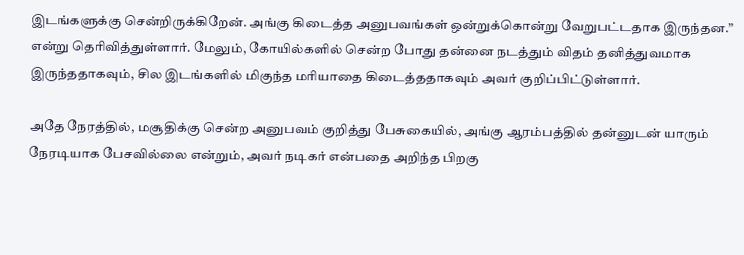இடங்களுக்கு சென்றிருக்கிறேன். அங்கு கிடைத்த அனுபவங்கள் ஒன்றுக்கொன்று வேறுபட்டதாக இருந்தன.” என்று தெரிவித்துள்ளார். மேலும், கோயில்களில் சென்ற போது தன்னை நடத்தும் விதம் தனித்துவமாக இருந்ததாகவும், சில இடங்களில் மிகுந்த மரியாதை கிடைத்ததாகவும் அவர் குறிப்பிட்டுள்ளார்.

அதே நேரத்தில், மசூதிக்கு சென்ற அனுபவம் குறித்து பேசுகையில், அங்கு ஆரம்பத்தில் தன்னுடன் யாரும் நேரடியாக பேசவில்லை என்றும், அவர் நடிகர் என்பதை அறிந்த பிறகு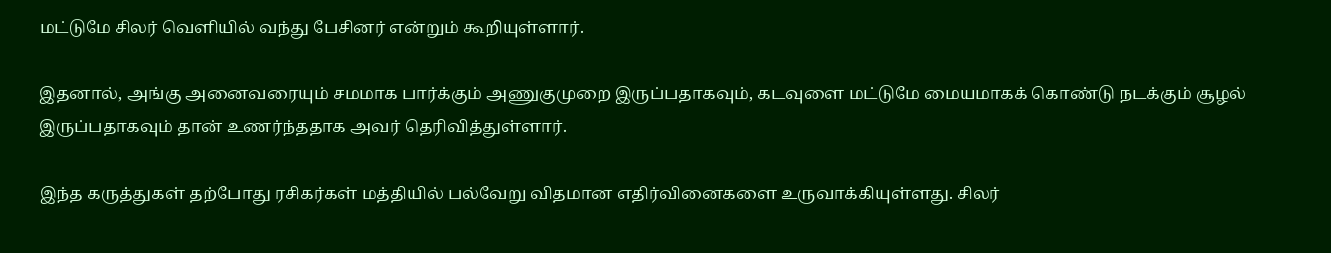மட்டுமே சிலர் வெளியில் வந்து பேசினர் என்றும் கூறியுள்ளார்.

இதனால், அங்கு அனைவரையும் சமமாக பார்க்கும் அணுகுமுறை இருப்பதாகவும், கடவுளை மட்டுமே மையமாகக் கொண்டு நடக்கும் சூழல் இருப்பதாகவும் தான் உணர்ந்ததாக அவர் தெரிவித்துள்ளார்.

இந்த கருத்துகள் தற்போது ரசிகர்கள் மத்தியில் பல்வேறு விதமான எதிர்வினைகளை உருவாக்கியுள்ளது. சிலர்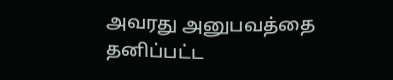அவரது அனுபவத்தை தனிப்பட்ட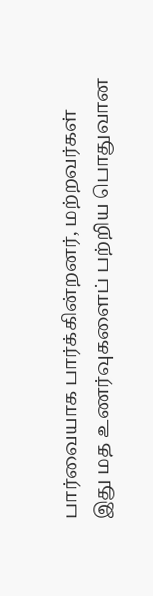பார்வையாக பார்க்கின்றனர், மற்றவர்கள் இது மத உணர்வுகளைப் பற்றிய பொதுவான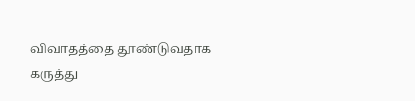விவாதத்தை தூண்டுவதாக கருத்து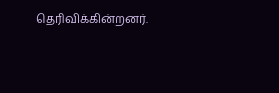தெரிவிக்கின்றனர்.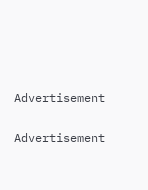Advertisement

Advertisement